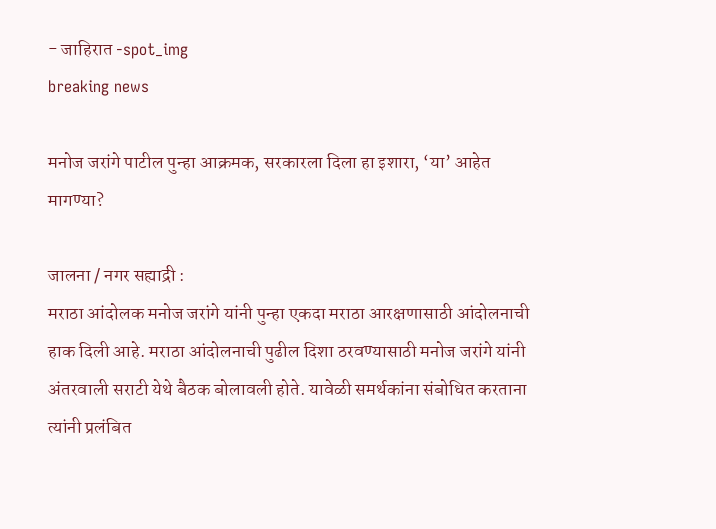- जाहिरात -spot_img
breaking news

मनोज जरांगे पाटील पुन्हा आक्रमक, सरकारला दिला हा इशारा, ‘या’ आहेत मागण्या?

जालना / नगर सह्याद्री :
मराठा आंदोलक मनोज जरांगे यांनी पुन्हा एकदा मराठा आरक्षणासाठी आंदोलनाची हाक दिली आहे. मराठा आंदोलनाची पुढील दिशा ठरवण्यासाठी मनोज जरांगे यांनी अंतरवाली सराटी येथे बैठक बोलावली होते. यावेळी समर्थकांना संबोधित करताना त्यांनी प्रलंबित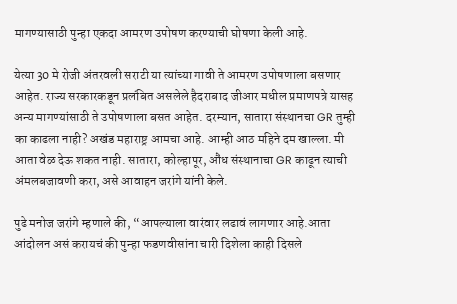मागण्यासाठी पुन्हा एकदा आमरण उपोषण करण्याची घोषणा केली आहे.

येत्या 30 मे रोजी अंतरवली सराटी या त्यांच्या गावी ते आमरण उपोषणाला बसणार आहेत. राज्य सरकारकडून प्रलंबित असलेले हैदराबाद जीआर मधील प्रमाणपत्रे यासह अन्य मागण्यांसाठी ते उपोषणाला बसत आहेत. दरम्यान, सातारा संस्थानचा GR तुम्ही का काढला नाही? अखंड महाराष्ट्र आमचा आहे. आम्ही आठ महिने दम खाल्ला. मी आता वेळ देऊ शकत नाही. सातारा, कोल्हापूर, औंध संस्थानाचा GR काढून त्याची अंमलबजावणी करा, असे आवाहन जरांगे यांनी केले.

पुढे मनोज जरांगे म्हणाले की, “आपल्याला वारंवार लढावं लागणार आहे.आता आंदोलन असं करायचं की पुन्हा फडणवीसांना चारी दिशेला काही दिसले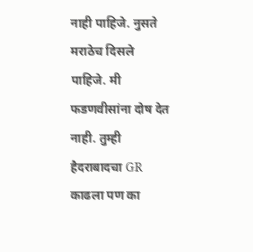नाही पाहिजे. नुसते मराठेच दिसले पाहिजे. मी फडणवीसांना दोष देत नाही. तुम्ही हैदराबादचा GR काढला पण का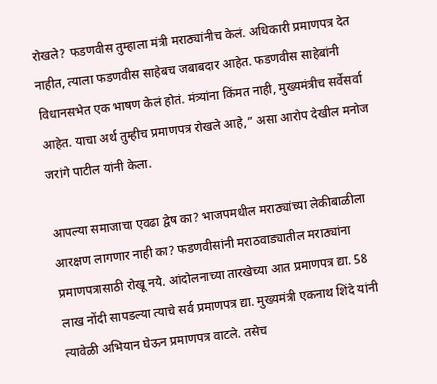रोखले? फडणवीस तुम्हाला मंत्री मराठ्यांनीच केलं. अधिकारी प्रमाणपत्र देत नाहीत, त्याला फडणवीस साहेबच जबाबदार आहेत. फडणवीस साहेबांनी विधानसभेत एक भाषण केलं होतं. मंत्र्यांना किंमत नाही, मुख्यमंत्रीच सर्वेसर्वा आहेत. याचा अर्थ तुम्हीच प्रमाणपत्र रोखले आहे,” असा आरोप देखील मनोज जरांगे पाटील यांनी केला.

आपल्या समाजाचा एवढा द्वेष का? भाजपमधील मराठ्यांच्या लेकीबाळीला आरक्षण लागणार नाही का? फडणवीसांनी मराठवाड्यातील मराठ्यांना प्रमाणपत्रासाठी रोखू नये. आंदोलनाच्या तारखेच्या आत प्रमाणपत्र द्या. 58 लाख नोंदी सापडल्या त्याचे सर्व प्रमाणपत्र द्या. मुख्यमंत्री एकनाथ शिंदे यांनी त्यावेळी अभियान घेऊन प्रमाणपत्र वाटले. तसेच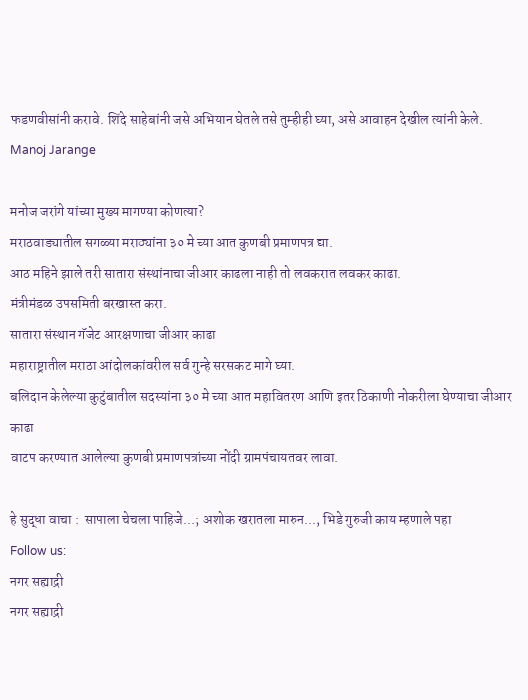फडणवीसांनी करावे. शिंदे साहेबांनी जसे अभियान घेतले तसे तुम्हीही घ्या, असे आवाहन देखील त्यांनी केले. Manoj Jarange

मनोज जरांगे यांच्या मुख्य मागण्या कोणत्या?
मराठवाड्यातील सगळ्या मराठ्यांना ३० मे च्या आत कुणबी प्रमाणपत्र द्या.
आठ महिने झाले तरी सातारा संस्थांनाचा जीआर काढला नाही तो लवकरात लवकर काढा.
मंत्रीमंडळ उपसमिती बरखास्त करा.
सातारा संस्थान गॅजेट आरक्षणाचा जीआर काढा
महाराष्ट्रातील मराठा आंदोलकांवरील सर्व गुन्हे सरसकट मागे घ्या.
बलिदान केलेल्या कुटुंबातील सदस्यांना ३० मे च्या आत महावितरण आणि इतर ठिकाणी नोकरीला घेण्याचा जीआर काढा
वाटप करण्यात आलेल्या कुणबी प्रमाणपत्रांच्या नोंदी ग्रामपंचायतवर लावा.

हे सुद्धा वाचा :  सापाला चेचला पाहिजे...; अशोक खरातला मारुन..., भिडे गुरुजी काय म्हणाले पहा
Follow us:
नगर सह्याद्री
नगर सह्याद्री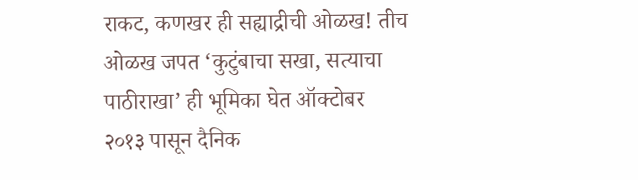राकट, कणखर ही सह्याद्रीची ओळख! तीच ओळख जपत ‘कुटुंबाचा सखा, सत्याचा पाठीराखा’ ही भूमिका घेत ऑक्टोबर २०१३ पासून दैनिक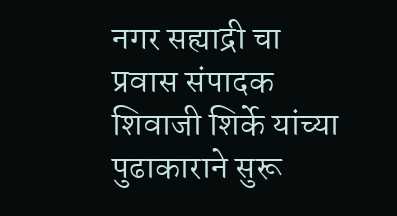नगर सह्याद्री चा प्रवास संपादक शिवाजी शिर्के यांच्या पुढाकाराने सुरू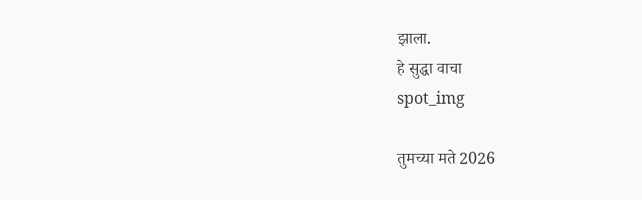झाला.
हे सुद्धा वाचा
spot_img

तुमच्या मते 2026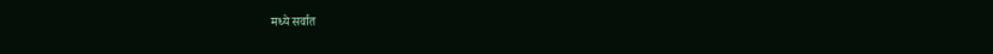मध्ये सर्वात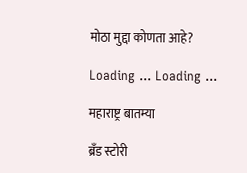मोठा मुद्दा कोणता आहे?

Loading ... Loading ...

महाराष्ट्र बातम्या

ब्रँड स्टोरी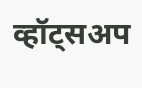व्हॉट्सअप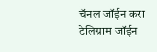चॅनल जॉईन करा
टेलिग्राम जॉईन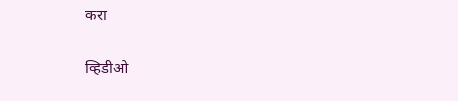करा

व्हिडीओ